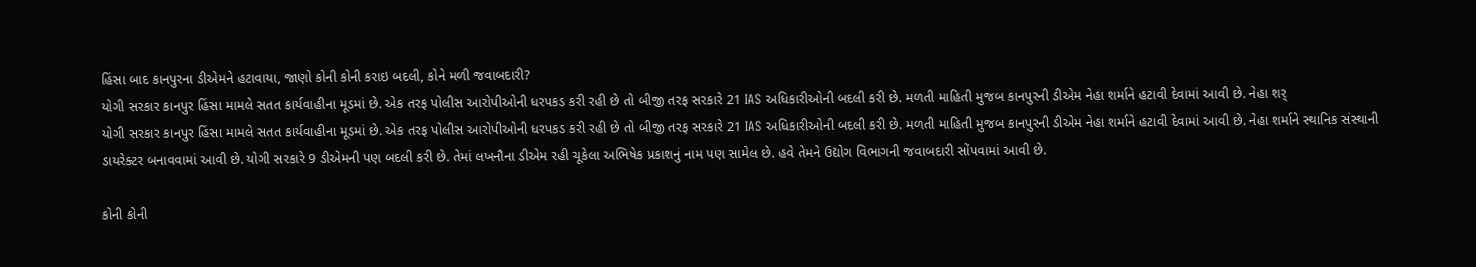હિંસા બાદ કાનપુરના ડીએમને હટાવાયા, જાણો કોની કોની કરાઇ બદલી, કોને મળી જવાબદારી?
યોગી સરકાર કાનપુર હિંસા મામલે સતત કાર્યવાહીના મૂડમાં છે. એક તરફ પોલીસ આરોપીઓની ધરપકડ કરી રહી છે તો બીજી તરફ સરકારે 21 IAS અધિકારીઓની બદલી કરી છે. મળતી માહિતી મુજબ કાનપુરની ડીએમ નેહા શર્માને હટાવી દેવામાં આવી છે. નેહા શર્
યોગી સરકાર કાનપુર હિંસા મામલે સતત કાર્યવાહીના મૂડમાં છે. એક તરફ પોલીસ આરોપીઓની ધરપકડ કરી રહી છે તો બીજી તરફ સરકારે 21 IAS અધિકારીઓની બદલી કરી છે. મળતી માહિતી મુજબ કાનપુરની ડીએમ નેહા શર્માને હટાવી દેવામાં આવી છે. નેહા શર્માને સ્થાનિક સંસ્થાની ડાયરેક્ટર બનાવવામાં આવી છે. યોગી સરકારે 9 ડીએમની પણ બદલી કરી છે. તેમાં લખનૌના ડીએમ રહી ચૂકેલા અભિષેક પ્રકાશનું નામ પણ સામેલ છે. હવે તેમને ઉદ્યોગ વિભાગની જવાબદારી સોંપવામાં આવી છે.

કોની કોની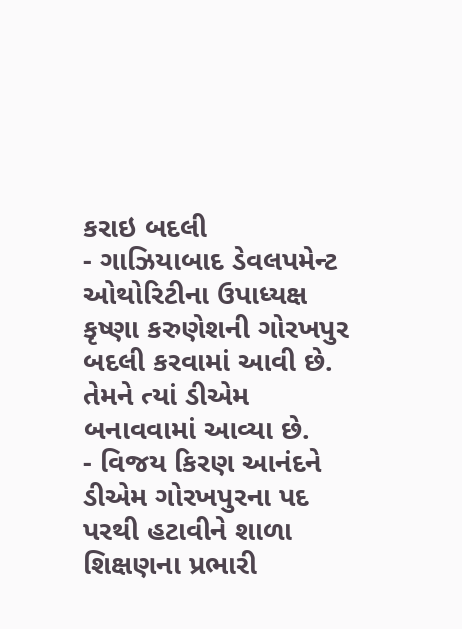કરાઇ બદલી
- ગાઝિયાબાદ ડેવલપમેન્ટ ઓથોરિટીના ઉપાધ્યક્ષ કૃષ્ણા કરુણેશની ગોરખપુર બદલી કરવામાં આવી છે. તેમને ત્યાં ડીએમ બનાવવામાં આવ્યા છે.
- વિજય કિરણ આનંદને ડીએમ ગોરખપુરના પદ પરથી હટાવીને શાળા શિક્ષણના પ્રભારી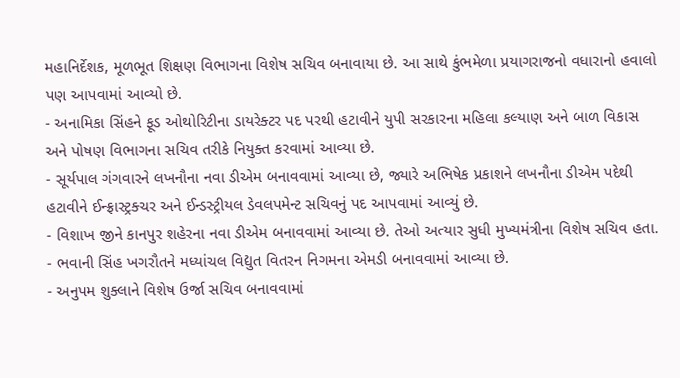મહાનિર્દેશક, મૂળભૂત શિક્ષણ વિભાગના વિશેષ સચિવ બનાવાયા છે. આ સાથે કુંભમેળા પ્રયાગરાજનો વધારાનો હવાલો પણ આપવામાં આવ્યો છે.
- અનામિકા સિંહને ફૂડ ઓથોરિટીના ડાયરેક્ટર પદ પરથી હટાવીને યુપી સરકારના મહિલા કલ્યાણ અને બાળ વિકાસ અને પોષણ વિભાગના સચિવ તરીકે નિયુક્ત કરવામાં આવ્યા છે.
- સૂર્યપાલ ગંગવારને લખનૌના નવા ડીએમ બનાવવામાં આવ્યા છે, જ્યારે અભિષેક પ્રકાશને લખનૌના ડીએમ પદેથી હટાવીને ઈન્ફ્રાસ્ટ્રક્ચર અને ઈન્ડસ્ટ્રીયલ ડેવલપમેન્ટ સચિવનું પદ આપવામાં આવ્યું છે.
- વિશાખ જીને કાનપુર શહેરના નવા ડીએમ બનાવવામાં આવ્યા છે. તેઓ અત્યાર સુધી મુખ્યમંત્રીના વિશેષ સચિવ હતા.
- ભવાની સિંહ ખગરૌતને મધ્યાંચલ વિદ્યુત વિતરન નિગમના એમડી બનાવવામાં આવ્યા છે.
- અનુપમ શુક્લાને વિશેષ ઉર્જા સચિવ બનાવવામાં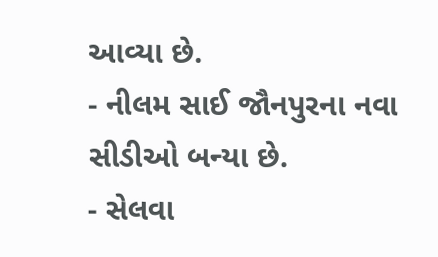આવ્યા છે.
- નીલમ સાઈ જૌનપુરના નવા સીડીઓ બન્યા છે.
- સેલવા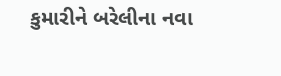કુમારીને બરેલીના નવા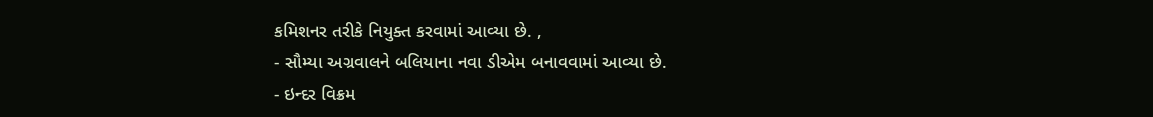કમિશનર તરીકે નિયુક્ત કરવામાં આવ્યા છે. ,
- સૌમ્યા અગ્રવાલને બલિયાના નવા ડીએમ બનાવવામાં આવ્યા છે.
- ઇન્દર વિક્રમ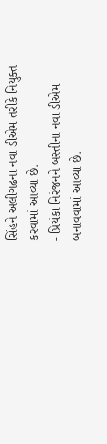સિંહને અલીગઢના નવા ડીએમ તરીકે નિયુક્ત કરવામાં આવ્યા છે.
- પ્રિયંકા નિરંજનને બસ્તીના નવા ડીએમ બનાવવામાં આવ્યા છે.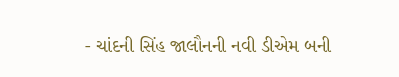- ચાંદની સિંહ જાલૌનની નવી ડીએમ બની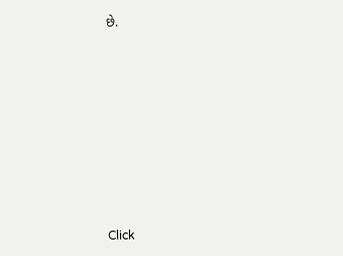છે.












Click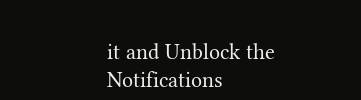it and Unblock the Notifications